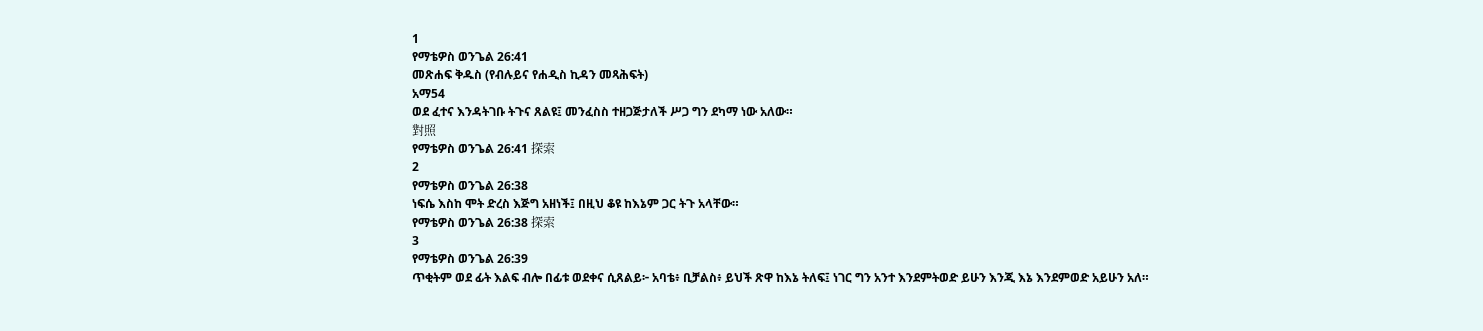1
የማቴዎስ ወንጌል 26:41
መጽሐፍ ቅዱስ (የብሉይና የሐዲስ ኪዳን መጻሕፍት)
አማ54
ወደ ፈተና እንዳትገቡ ትጉና ጸልዩ፤ መንፈስስ ተዘጋጅታለች ሥጋ ግን ደካማ ነው አለው።
對照
የማቴዎስ ወንጌል 26:41 探索
2
የማቴዎስ ወንጌል 26:38
ነፍሴ እስከ ሞት ድረስ እጅግ አዘነች፤ በዚህ ቆዩ ከእኔም ጋር ትጉ አላቸው።
የማቴዎስ ወንጌል 26:38 探索
3
የማቴዎስ ወንጌል 26:39
ጥቂትም ወደ ፊት እልፍ ብሎ በፊቱ ወደቀና ሲጸልይ፦ አባቴ፥ ቢቻልስ፥ ይህች ጽዋ ከእኔ ትለፍ፤ ነገር ግን አንተ እንደምትወድ ይሁን እንጂ እኔ እንደምወድ አይሁን አለ።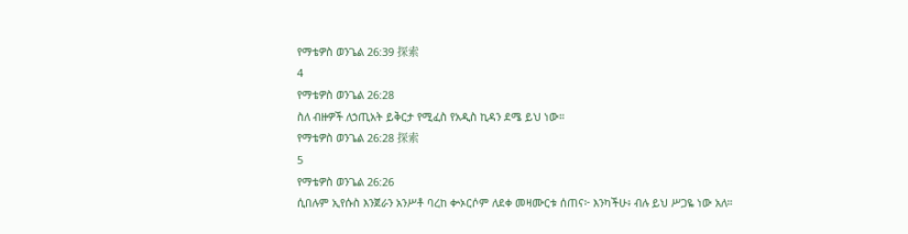የማቴዎስ ወንጌል 26:39 探索
4
የማቴዎስ ወንጌል 26:28
ስለ ብዙዎች ለኃጢአት ይቅርታ የሚፈስ የአዲስ ኪዳን ደሜ ይህ ነው።
የማቴዎስ ወንጌል 26:28 探索
5
የማቴዎስ ወንጌል 26:26
ሲበሉም ኢየሱስ እንጀራን አንሥቶ ባረከ ቍኦርሶም ለደቀ መዛሙርቱ ሰጠና፦ እንካችሁ፥ ብሉ ይህ ሥጋዬ ነው አለ።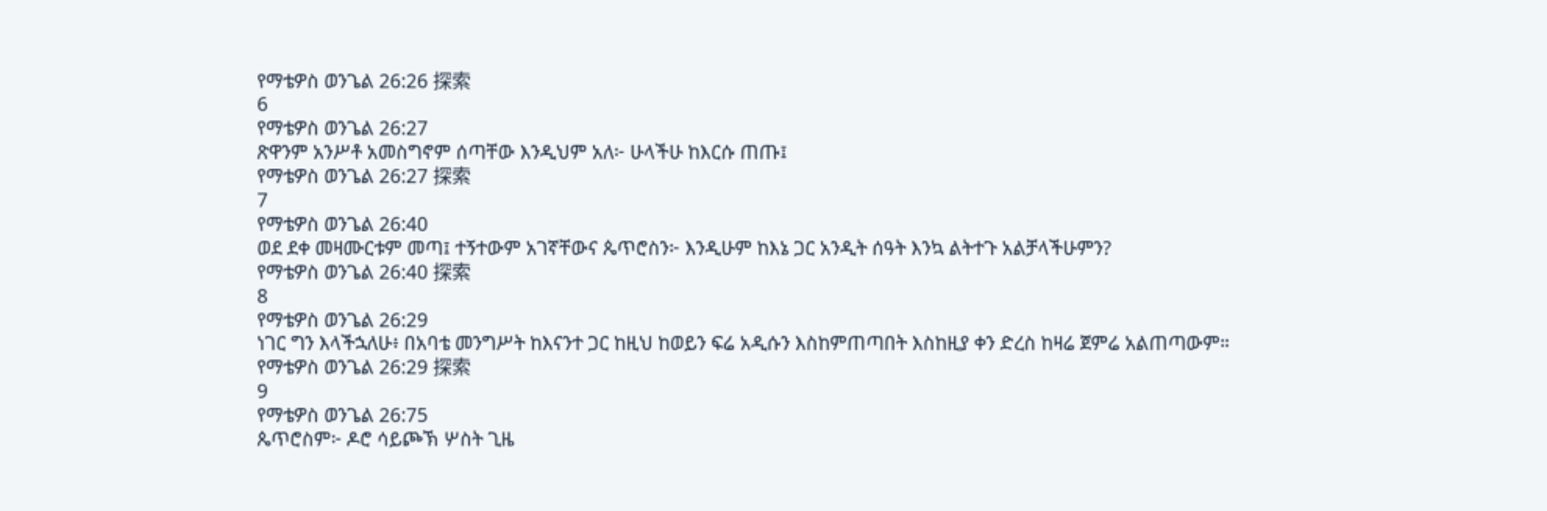የማቴዎስ ወንጌል 26:26 探索
6
የማቴዎስ ወንጌል 26:27
ጽዋንም አንሥቶ አመስግኖም ሰጣቸው እንዲህም አለ፦ ሁላችሁ ከእርሱ ጠጡ፤
የማቴዎስ ወንጌል 26:27 探索
7
የማቴዎስ ወንጌል 26:40
ወደ ደቀ መዛሙርቱም መጣ፤ ተኝተውም አገኛቸውና ጴጥሮስን፦ እንዲሁም ከእኔ ጋር አንዲት ሰዓት እንኳ ልትተጉ አልቻላችሁምን?
የማቴዎስ ወንጌል 26:40 探索
8
የማቴዎስ ወንጌል 26:29
ነገር ግን እላችኋለሁ፥ በአባቴ መንግሥት ከእናንተ ጋር ከዚህ ከወይን ፍሬ አዲሱን እስከምጠጣበት እስከዚያ ቀን ድረስ ከዛሬ ጀምሬ አልጠጣውም።
የማቴዎስ ወንጌል 26:29 探索
9
የማቴዎስ ወንጌል 26:75
ጴጥሮስም፦ ዶሮ ሳይጮኽ ሦስት ጊዜ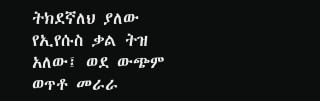ትክደኛለህ ያለው የኢየሱስ ቃል ትዝ አለው፤ ወደ ውጭም ወጥቶ መራራ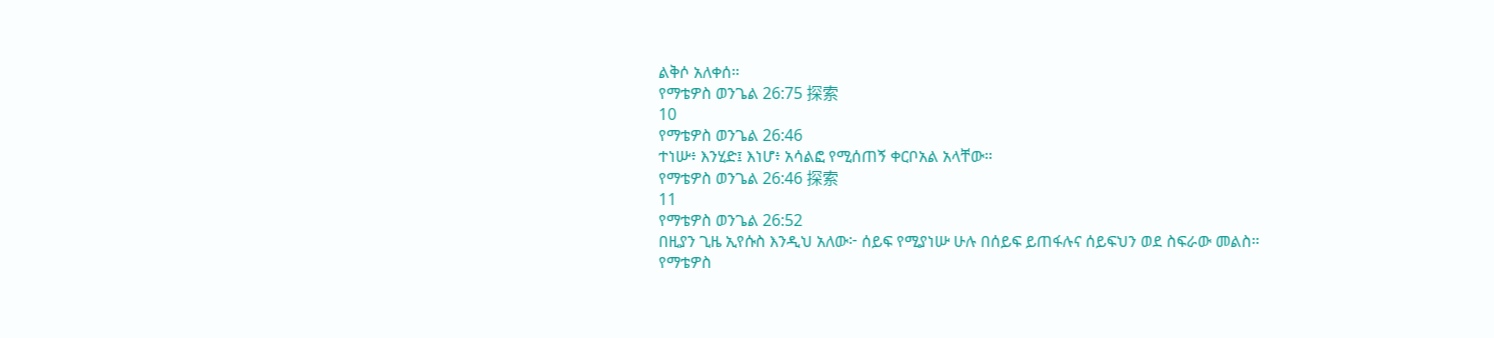ልቅሶ አለቀሰ።
የማቴዎስ ወንጌል 26:75 探索
10
የማቴዎስ ወንጌል 26:46
ተነሡ፥ እንሂድ፤ እነሆ፥ አሳልፎ የሚሰጠኝ ቀርቦአል አላቸው።
የማቴዎስ ወንጌል 26:46 探索
11
የማቴዎስ ወንጌል 26:52
በዚያን ጊዜ ኢየሱስ እንዲህ አለው፦ ሰይፍ የሚያነሡ ሁሉ በሰይፍ ይጠፋሉና ሰይፍህን ወደ ስፍራው መልስ።
የማቴዎስ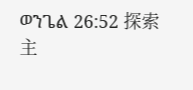ወንጌል 26:52 探索
主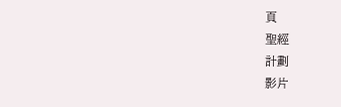頁
聖經
計劃
影片